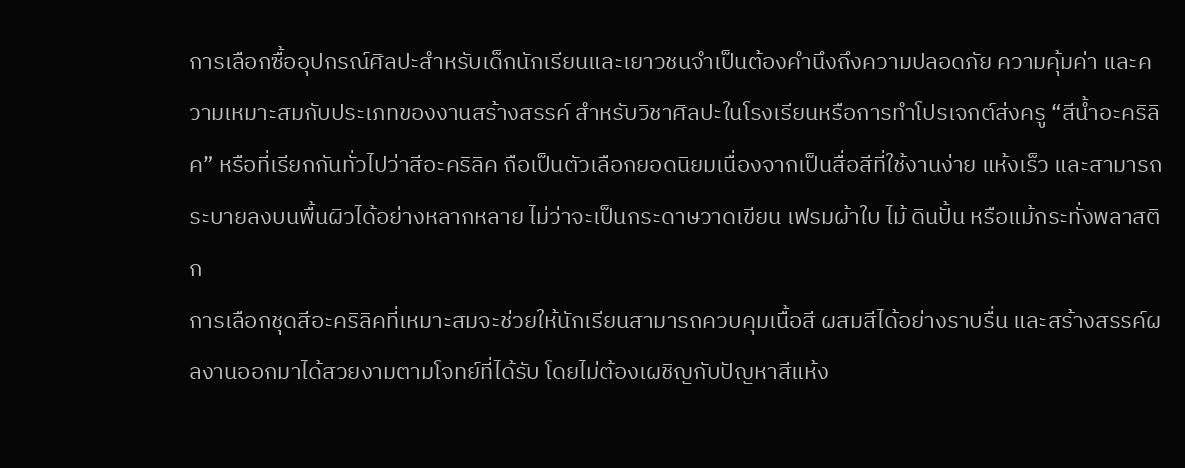การเลือกซื้ออุปกรณ์ศิลปะสำหรับเด็กนักเรียนและเยาวชนจำเป็นต้องคำนึงถึงความปลอดภัย ความคุ้มค่า และความเหมาะสมกับประเภทของงานสร้างสรรค์ สำหรับวิชาศิลปะในโรงเรียนหรือการทำโปรเจกต์ส่งครู “สีน้ำอะคริลิค” หรือที่เรียกกันทั่วไปว่าสีอะคริลิค ถือเป็นตัวเลือกยอดนิยมเนื่องจากเป็นสื่อสีที่ใช้งานง่าย แห้งเร็ว และสามารถระบายลงบนพื้นผิวได้อย่างหลากหลาย ไม่ว่าจะเป็นกระดาษวาดเขียน เฟรมผ้าใบ ไม้ ดินปั้น หรือแม้กระทั่งพลาสติก
การเลือกชุดสีอะคริลิคที่เหมาะสมจะช่วยให้นักเรียนสามารถควบคุมเนื้อสี ผสมสีได้อย่างราบรื่น และสร้างสรรค์ผลงานออกมาได้สวยงามตามโจทย์ที่ได้รับ โดยไม่ต้องเผชิญกับปัญหาสีแห้ง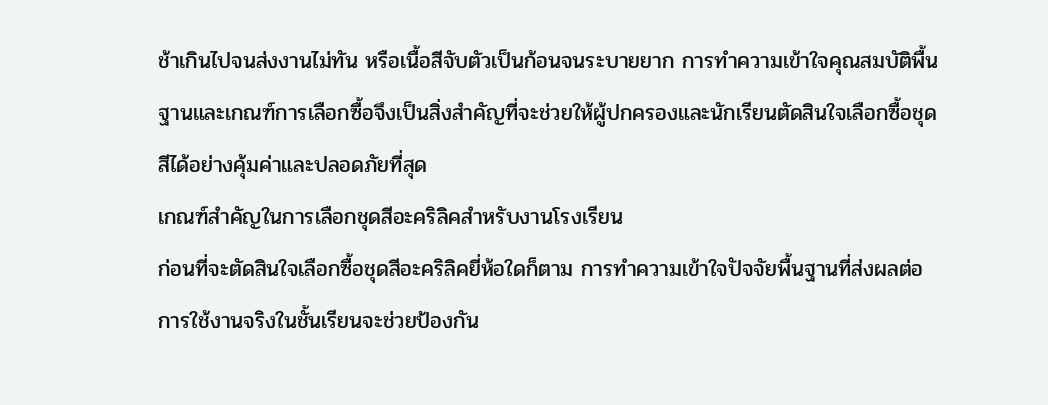ช้าเกินไปจนส่งงานไม่ทัน หรือเนื้อสีจับตัวเป็นก้อนจนระบายยาก การทำความเข้าใจคุณสมบัติพื้นฐานและเกณฑ์การเลือกซื้อจึงเป็นสิ่งสำคัญที่จะช่วยให้ผู้ปกครองและนักเรียนตัดสินใจเลือกซื้อชุดสีได้อย่างคุ้มค่าและปลอดภัยที่สุด
เกณฑ์สำคัญในการเลือกชุดสีอะคริลิคสำหรับงานโรงเรียน
ก่อนที่จะตัดสินใจเลือกซื้อชุดสีอะคริลิคยี่ห้อใดก็ตาม การทำความเข้าใจปัจจัยพื้นฐานที่ส่งผลต่อการใช้งานจริงในชั้นเรียนจะช่วยป้องกัน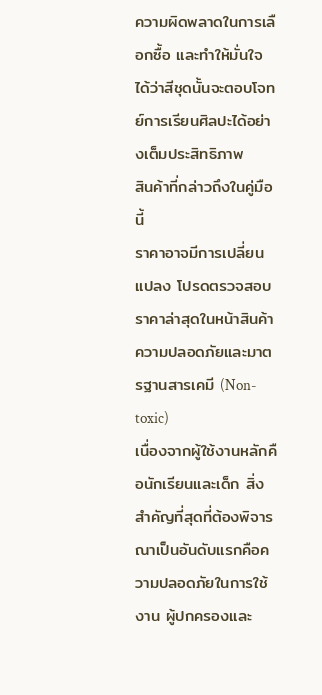ความผิดพลาดในการเลือกซื้อ และทำให้มั่นใจได้ว่าสีชุดนั้นจะตอบโจทย์การเรียนศิลปะได้อย่างเต็มประสิทธิภาพ
สินค้าที่กล่าวถึงในคู่มือนี้
ราคาอาจมีการเปลี่ยนแปลง โปรดตรวจสอบราคาล่าสุดในหน้าสินค้า
ความปลอดภัยและมาตรฐานสารเคมี (Non-toxic)
เนื่องจากผู้ใช้งานหลักคือนักเรียนและเด็ก สิ่งสำคัญที่สุดที่ต้องพิจารณาเป็นอันดับแรกคือความปลอดภัยในการใช้งาน ผู้ปกครองและ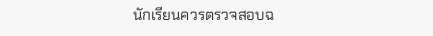นักเรียนควรตรวจสอบฉ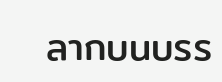ลากบนบรร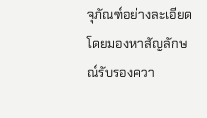จุภัณฑ์อย่างละเอียด โดยมองหาสัญลักษณ์รับรองควา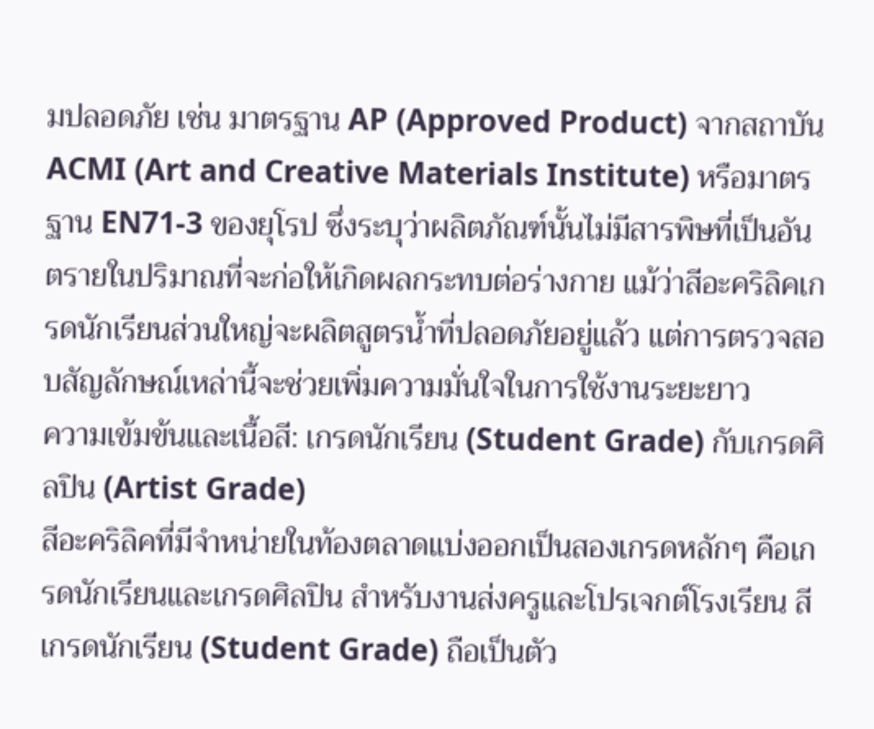มปลอดภัย เช่น มาตรฐาน AP (Approved Product) จากสถาบัน ACMI (Art and Creative Materials Institute) หรือมาตรฐาน EN71-3 ของยุโรป ซึ่งระบุว่าผลิตภัณฑ์นั้นไม่มีสารพิษที่เป็นอันตรายในปริมาณที่จะก่อให้เกิดผลกระทบต่อร่างกาย แม้ว่าสีอะคริลิคเกรดนักเรียนส่วนใหญ่จะผลิตสูตรน้ำที่ปลอดภัยอยู่แล้ว แต่การตรวจสอบสัญลักษณ์เหล่านี้จะช่วยเพิ่มความมั่นใจในการใช้งานระยะยาว
ความเข้มข้นและเนื้อสี: เกรดนักเรียน (Student Grade) กับเกรดศิลปิน (Artist Grade)
สีอะคริลิคที่มีจำหน่ายในท้องตลาดแบ่งออกเป็นสองเกรดหลักๆ คือเกรดนักเรียนและเกรดศิลปิน สำหรับงานส่งครูและโปรเจกต์โรงเรียน สีเกรดนักเรียน (Student Grade) ถือเป็นตัว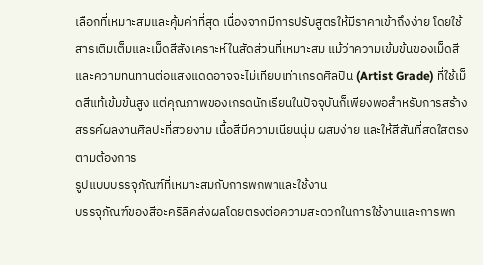เลือกที่เหมาะสมและคุ้มค่าที่สุด เนื่องจากมีการปรับสูตรให้มีราคาเข้าถึงง่าย โดยใช้สารเติมเต็มและเม็ดสีสังเคราะห์ในสัดส่วนที่เหมาะสม แม้ว่าความเข้มข้นของเม็ดสีและความทนทานต่อแสงแดดอาจจะไม่เทียบเท่าเกรดศิลปิน (Artist Grade) ที่ใช้เม็ดสีแท้เข้มข้นสูง แต่คุณภาพของเกรดนักเรียนในปัจจุบันก็เพียงพอสำหรับการสร้างสรรค์ผลงานศิลปะที่สวยงาม เนื้อสีมีความเนียนนุ่ม ผสมง่าย และให้สีสันที่สดใสตรงตามต้องการ
รูปแบบบรรจุภัณฑ์ที่เหมาะสมกับการพกพาและใช้งาน
บรรจุภัณฑ์ของสีอะคริลิคส่งผลโดยตรงต่อความสะดวกในการใช้งานและการพก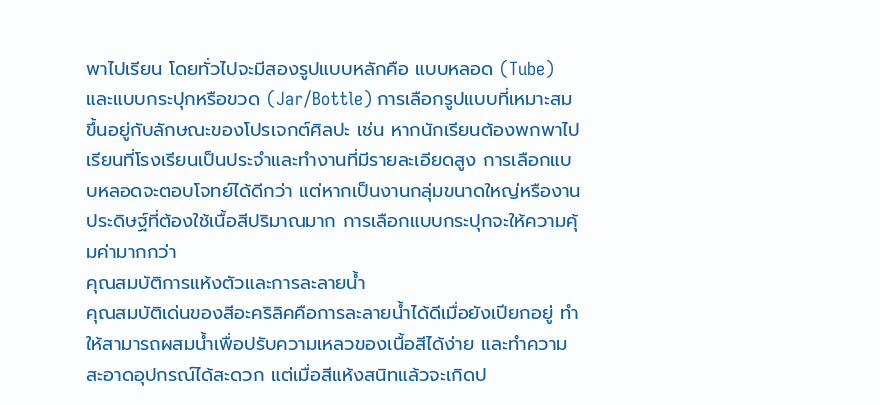พาไปเรียน โดยทั่วไปจะมีสองรูปแบบหลักคือ แบบหลอด (Tube) และแบบกระปุกหรือขวด (Jar/Bottle) การเลือกรูปแบบที่เหมาะสมขึ้นอยู่กับลักษณะของโปรเจกต์ศิลปะ เช่น หากนักเรียนต้องพกพาไปเรียนที่โรงเรียนเป็นประจำและทำงานที่มีรายละเอียดสูง การเลือกแบบหลอดจะตอบโจทย์ได้ดีกว่า แต่หากเป็นงานกลุ่มขนาดใหญ่หรืองานประดิษฐ์ที่ต้องใช้เนื้อสีปริมาณมาก การเลือกแบบกระปุกจะให้ความคุ้มค่ามากกว่า
คุณสมบัติการแห้งตัวและการละลายน้ำ
คุณสมบัติเด่นของสีอะคริลิคคือการละลายน้ำได้ดีเมื่อยังเปียกอยู่ ทำให้สามารถผสมน้ำเพื่อปรับความเหลวของเนื้อสีได้ง่าย และทำความสะอาดอุปกรณ์ได้สะดวก แต่เมื่อสีแห้งสนิทแล้วจะเกิดป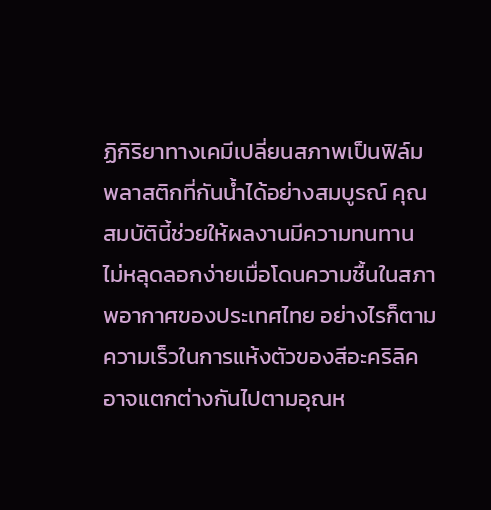ฏิกิริยาทางเคมีเปลี่ยนสภาพเป็นฟิล์มพลาสติกที่กันน้ำได้อย่างสมบูรณ์ คุณสมบัตินี้ช่วยให้ผลงานมีความทนทาน ไม่หลุดลอกง่ายเมื่อโดนความชื้นในสภาพอากาศของประเทศไทย อย่างไรก็ตาม ความเร็วในการแห้งตัวของสีอะคริลิคอาจแตกต่างกันไปตามอุณห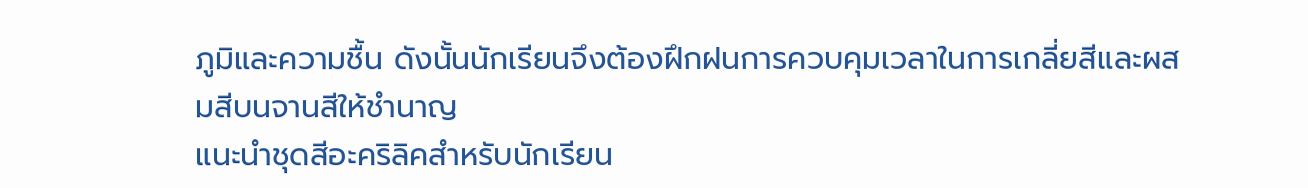ภูมิและความชื้น ดังนั้นนักเรียนจึงต้องฝึกฝนการควบคุมเวลาในการเกลี่ยสีและผสมสีบนจานสีให้ชำนาญ
แนะนำชุดสีอะคริลิคสำหรับนักเรียน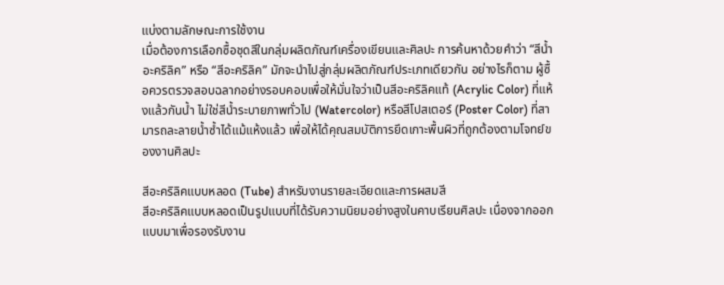แบ่งตามลักษณะการใช้งาน
เมื่อต้องการเลือกซื้อชุดสีในกลุ่มผลิตภัณฑ์เครื่องเขียนและศิลปะ การค้นหาด้วยคำว่า “สีน้ำอะคริลิค” หรือ “สีอะคริลิค” มักจะนำไปสู่กลุ่มผลิตภัณฑ์ประเภทเดียวกัน อย่างไรก็ตาม ผู้ซื้อควรตรวจสอบฉลากอย่างรอบคอบเพื่อให้มั่นใจว่าเป็นสีอะคริลิคแท้ (Acrylic Color) ที่แห้งแล้วกันน้ำ ไม่ใช่สีน้ำระบายภาพทั่วไป (Watercolor) หรือสีโปสเตอร์ (Poster Color) ที่สามารถละลายน้ำซ้ำได้แม้แห้งแล้ว เพื่อให้ได้คุณสมบัติการยึดเกาะพื้นผิวที่ถูกต้องตามโจทย์ของงานศิลปะ

สีอะคริลิคแบบหลอด (Tube) สำหรับงานรายละเอียดและการผสมสี
สีอะคริลิคแบบหลอดเป็นรูปแบบที่ได้รับความนิยมอย่างสูงในคาบเรียนศิลปะ เนื่องจากออกแบบมาเพื่อรองรับงาน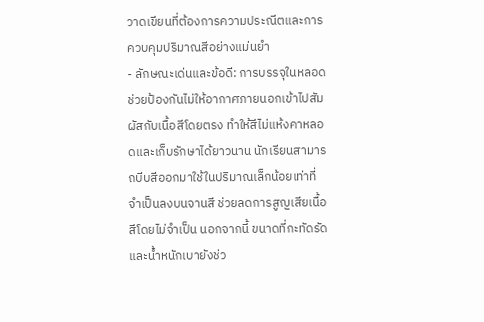วาดเขียนที่ต้องการความประณีตและการควบคุมปริมาณสีอย่างแม่นยำ
- ลักษณะเด่นและข้อดี: การบรรจุในหลอดช่วยป้องกันไม่ให้อากาศภายนอกเข้าไปสัมผัสกับเนื้อสีโดยตรง ทำให้สีไม่แห้งคาหลอดและเก็บรักษาได้ยาวนาน นักเรียนสามารถบีบสีออกมาใช้ในปริมาณเล็กน้อยเท่าที่จำเป็นลงบนจานสี ช่วยลดการสูญเสียเนื้อสีโดยไม่จำเป็น นอกจากนี้ ขนาดที่กะทัดรัดและน้ำหนักเบายังช่ว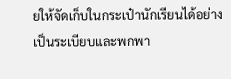ยให้จัดเก็บในกระเป๋านักเรียนได้อย่างเป็นระเบียบและพกพา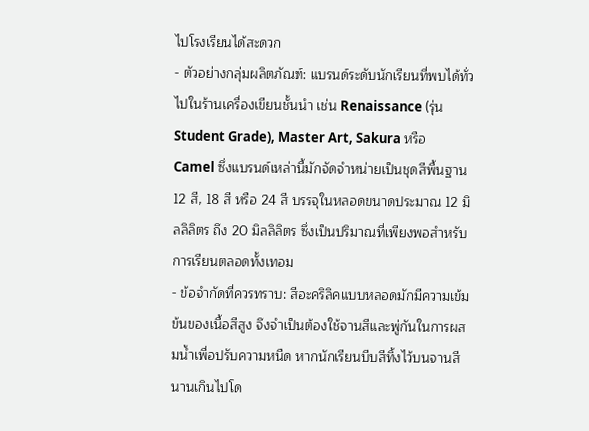ไปโรงเรียนได้สะดวก
- ตัวอย่างกลุ่มผลิตภัณฑ์: แบรนด์ระดับนักเรียนที่พบได้ทั่วไปในร้านเครื่องเขียนชั้นนำ เช่น Renaissance (รุ่น Student Grade), Master Art, Sakura หรือ Camel ซึ่งแบรนด์เหล่านี้มักจัดจำหน่ายเป็นชุดสีพื้นฐาน 12 สี, 18 สี หรือ 24 สี บรรจุในหลอดขนาดประมาณ 12 มิลลิลิตร ถึง 20 มิลลิลิตร ซึ่งเป็นปริมาณที่เพียงพอสำหรับการเรียนตลอดทั้งเทอม
- ข้อจำกัดที่ควรทราบ: สีอะคริลิคแบบหลอดมักมีความเข้มข้นของเนื้อสีสูง จึงจำเป็นต้องใช้จานสีและพู่กันในการผสมน้ำเพื่อปรับความหนืด หากนักเรียนบีบสีทิ้งไว้บนจานสีนานเกินไปโด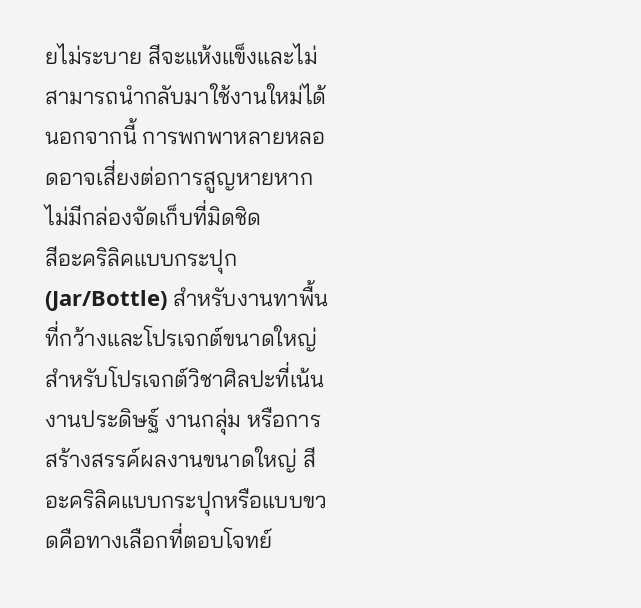ยไม่ระบาย สีจะแห้งแข็งและไม่สามารถนำกลับมาใช้งานใหม่ได้ นอกจากนี้ การพกพาหลายหลอดอาจเสี่ยงต่อการสูญหายหากไม่มีกล่องจัดเก็บที่มิดชิด
สีอะคริลิคแบบกระปุก (Jar/Bottle) สำหรับงานทาพื้นที่กว้างและโปรเจกต์ขนาดใหญ่
สำหรับโปรเจกต์วิชาศิลปะที่เน้นงานประดิษฐ์ งานกลุ่ม หรือการสร้างสรรค์ผลงานขนาดใหญ่ สีอะคริลิคแบบกระปุกหรือแบบขวดคือทางเลือกที่ตอบโจทย์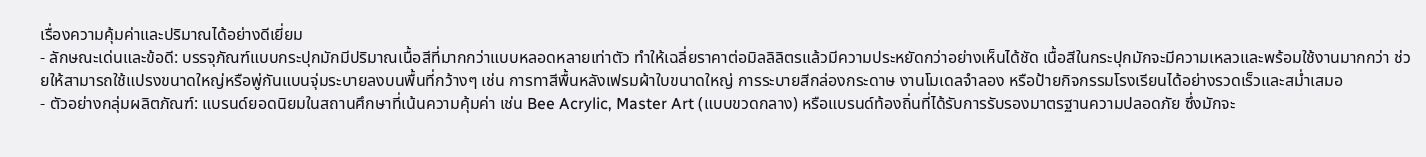เรื่องความคุ้มค่าและปริมาณได้อย่างดีเยี่ยม
- ลักษณะเด่นและข้อดี: บรรจุภัณฑ์แบบกระปุกมักมีปริมาณเนื้อสีที่มากกว่าแบบหลอดหลายเท่าตัว ทำให้เฉลี่ยราคาต่อมิลลิลิตรแล้วมีความประหยัดกว่าอย่างเห็นได้ชัด เนื้อสีในกระปุกมักจะมีความเหลวและพร้อมใช้งานมากกว่า ช่วยให้สามารถใช้แปรงขนาดใหญ่หรือพู่กันแบนจุ่มระบายลงบนพื้นที่กว้างๆ เช่น การทาสีพื้นหลังเฟรมผ้าใบขนาดใหญ่ การระบายสีกล่องกระดาษ งานโมเดลจำลอง หรือป้ายกิจกรรมโรงเรียนได้อย่างรวดเร็วและสม่ำเสมอ
- ตัวอย่างกลุ่มผลิตภัณฑ์: แบรนด์ยอดนิยมในสถานศึกษาที่เน้นความคุ้มค่า เช่น Bee Acrylic, Master Art (แบบขวดกลาง) หรือแบรนด์ท้องถิ่นที่ได้รับการรับรองมาตรฐานความปลอดภัย ซึ่งมักจะ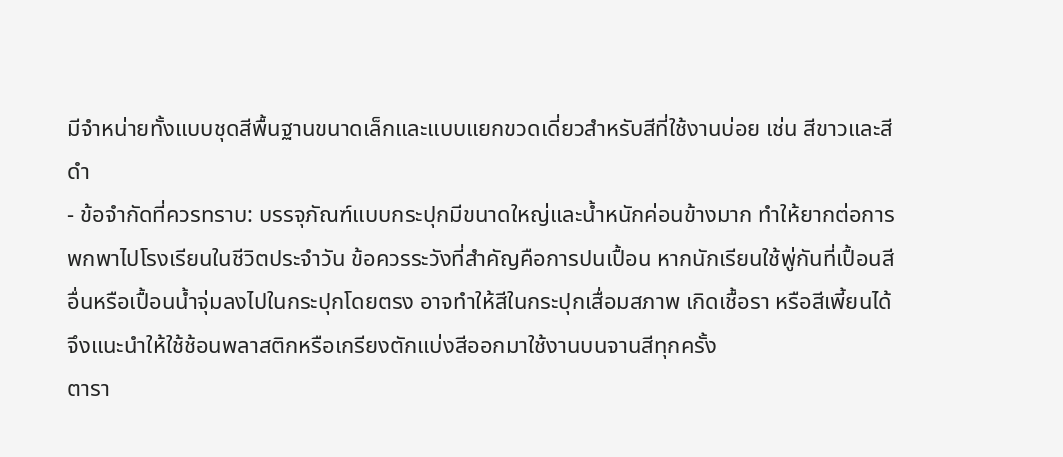มีจำหน่ายทั้งแบบชุดสีพื้นฐานขนาดเล็กและแบบแยกขวดเดี่ยวสำหรับสีที่ใช้งานบ่อย เช่น สีขาวและสีดำ
- ข้อจำกัดที่ควรทราบ: บรรจุภัณฑ์แบบกระปุกมีขนาดใหญ่และน้ำหนักค่อนข้างมาก ทำให้ยากต่อการพกพาไปโรงเรียนในชีวิตประจำวัน ข้อควรระวังที่สำคัญคือการปนเปื้อน หากนักเรียนใช้พู่กันที่เปื้อนสีอื่นหรือเปื้อนน้ำจุ่มลงไปในกระปุกโดยตรง อาจทำให้สีในกระปุกเสื่อมสภาพ เกิดเชื้อรา หรือสีเพี้ยนได้ จึงแนะนำให้ใช้ช้อนพลาสติกหรือเกรียงตักแบ่งสีออกมาใช้งานบนจานสีทุกครั้ง
ตารา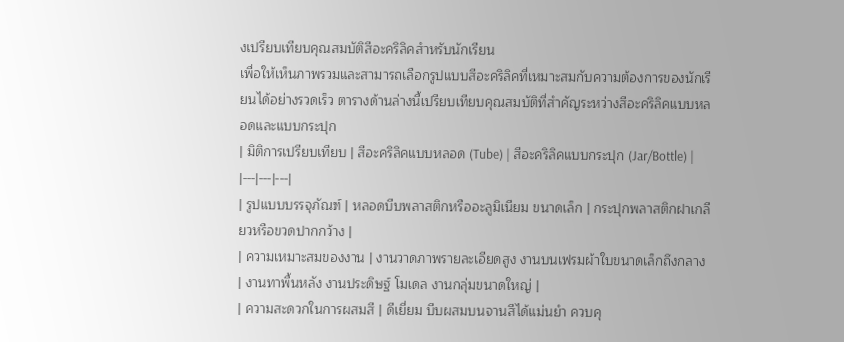งเปรียบเทียบคุณสมบัติสีอะคริลิคสำหรับนักเรียน
เพื่อให้เห็นภาพรวมและสามารถเลือกรูปแบบสีอะคริลิคที่เหมาะสมกับความต้องการของนักเรียนได้อย่างรวดเร็ว ตารางด้านล่างนี้เปรียบเทียบคุณสมบัติที่สำคัญระหว่างสีอะคริลิคแบบหลอดและแบบกระปุก
| มิติการเปรียบเทียบ | สีอะคริลิคแบบหลอด (Tube) | สีอะคริลิคแบบกระปุก (Jar/Bottle) |
|---|---|---|
| รูปแบบบรรจุภัณฑ์ | หลอดบีบพลาสติกหรืออะลูมิเนียม ขนาดเล็ก | กระปุกพลาสติกฝาเกลียวหรือขวดปากกว้าง |
| ความเหมาะสมของงาน | งานวาดภาพรายละเอียดสูง งานบนเฟรมผ้าใบขนาดเล็กถึงกลาง | งานทาพื้นหลัง งานประดิษฐ์ โมเดล งานกลุ่มขนาดใหญ่ |
| ความสะดวกในการผสมสี | ดีเยี่ยม บีบผสมบนจานสีได้แม่นยำ ควบคุ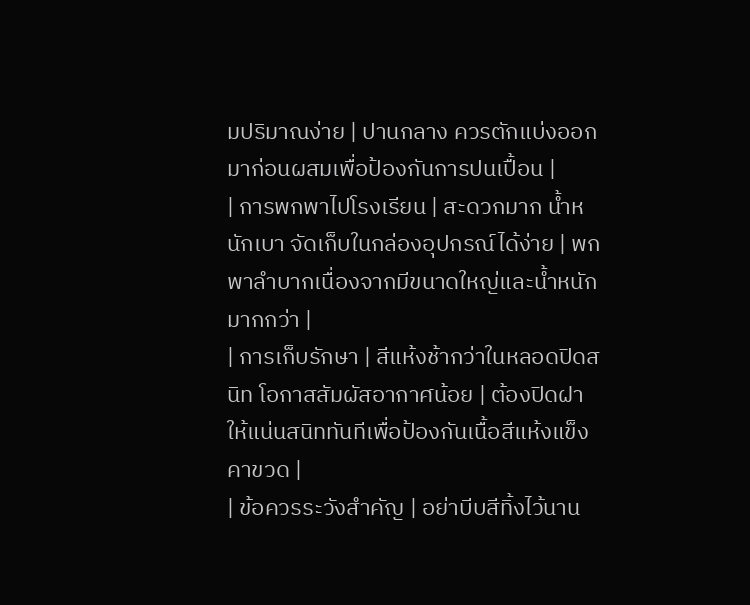มปริมาณง่าย | ปานกลาง ควรตักแบ่งออกมาก่อนผสมเพื่อป้องกันการปนเปื้อน |
| การพกพาไปโรงเรียน | สะดวกมาก น้ำหนักเบา จัดเก็บในกล่องอุปกรณ์ได้ง่าย | พกพาลำบากเนื่องจากมีขนาดใหญ่และน้ำหนักมากกว่า |
| การเก็บรักษา | สีแห้งช้ากว่าในหลอดปิดสนิท โอกาสสัมผัสอากาศน้อย | ต้องปิดฝาให้แน่นสนิททันทีเพื่อป้องกันเนื้อสีแห้งแข็งคาขวด |
| ข้อควรระวังสำคัญ | อย่าบีบสีทิ้งไว้นาน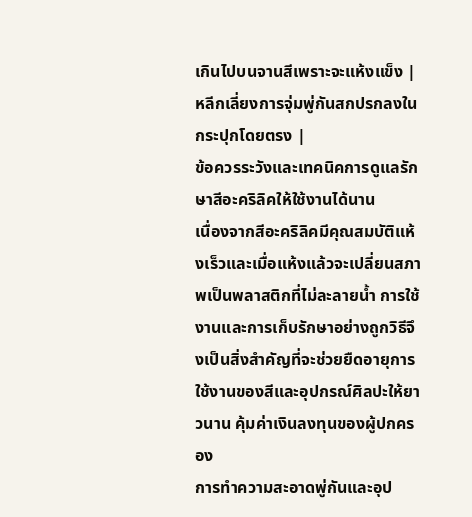เกินไปบนจานสีเพราะจะแห้งแข็ง | หลีกเลี่ยงการจุ่มพู่กันสกปรกลงในกระปุกโดยตรง |
ข้อควรระวังและเทคนิคการดูแลรักษาสีอะคริลิคให้ใช้งานได้นาน
เนื่องจากสีอะคริลิคมีคุณสมบัติแห้งเร็วและเมื่อแห้งแล้วจะเปลี่ยนสภาพเป็นพลาสติกที่ไม่ละลายน้ำ การใช้งานและการเก็บรักษาอย่างถูกวิธีจึงเป็นสิ่งสำคัญที่จะช่วยยืดอายุการใช้งานของสีและอุปกรณ์ศิลปะให้ยาวนาน คุ้มค่าเงินลงทุนของผู้ปกครอง
การทำความสะอาดพู่กันและอุป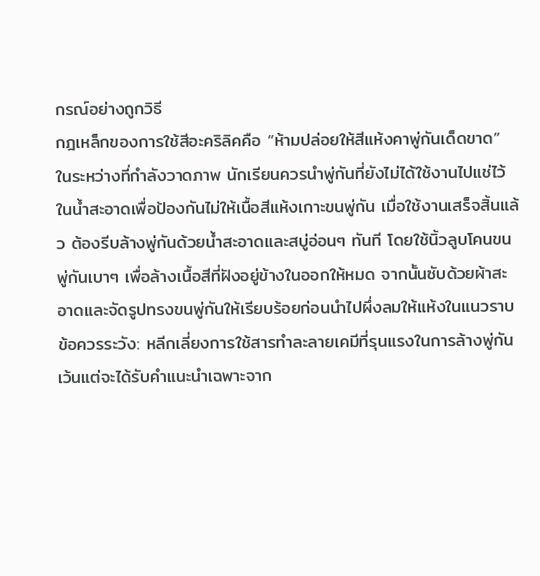กรณ์อย่างถูกวิธี
กฎเหล็กของการใช้สีอะคริลิคคือ “ห้ามปล่อยให้สีแห้งคาพู่กันเด็ดขาด” ในระหว่างที่กำลังวาดภาพ นักเรียนควรนำพู่กันที่ยังไม่ได้ใช้งานไปแช่ไว้ในน้ำสะอาดเพื่อป้องกันไม่ให้เนื้อสีแห้งเกาะขนพู่กัน เมื่อใช้งานเสร็จสิ้นแล้ว ต้องรีบล้างพู่กันด้วยน้ำสะอาดและสบู่อ่อนๆ ทันที โดยใช้นิ้วลูบโคนขนพู่กันเบาๆ เพื่อล้างเนื้อสีที่ฝังอยู่ข้างในออกให้หมด จากนั้นซับด้วยผ้าสะอาดและจัดรูปทรงขนพู่กันให้เรียบร้อยก่อนนำไปผึ่งลมให้แห้งในแนวราบ
ข้อควรระวัง: หลีกเลี่ยงการใช้สารทำละลายเคมีที่รุนแรงในการล้างพู่กัน เว้นแต่จะได้รับคำแนะนำเฉพาะจาก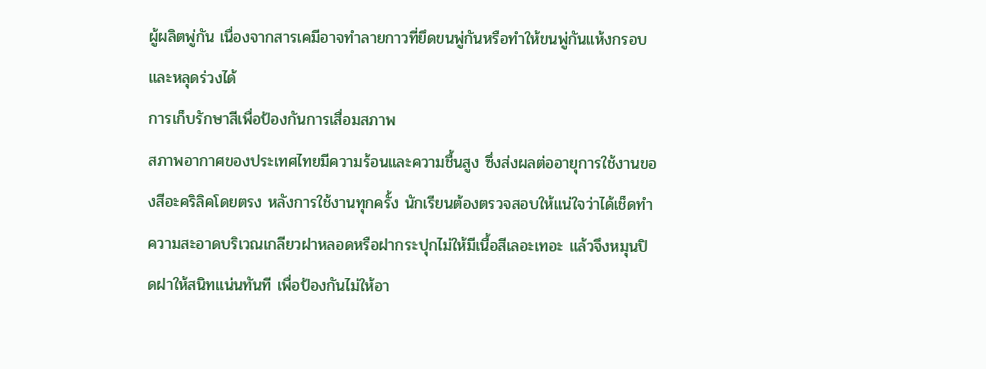ผู้ผลิตพู่กัน เนื่องจากสารเคมีอาจทำลายกาวที่ยึดขนพู่กันหรือทำให้ขนพู่กันแห้งกรอบและหลุดร่วงได้
การเก็บรักษาสีเพื่อป้องกันการเสื่อมสภาพ
สภาพอากาศของประเทศไทยมีความร้อนและความชื้นสูง ซึ่งส่งผลต่ออายุการใช้งานของสีอะคริลิคโดยตรง หลังการใช้งานทุกครั้ง นักเรียนต้องตรวจสอบให้แน่ใจว่าได้เช็ดทำความสะอาดบริเวณเกลียวฝาหลอดหรือฝากระปุกไม่ให้มีเนื้อสีเลอะเทอะ แล้วจึงหมุนปิดฝาให้สนิทแน่นทันที เพื่อป้องกันไม่ให้อา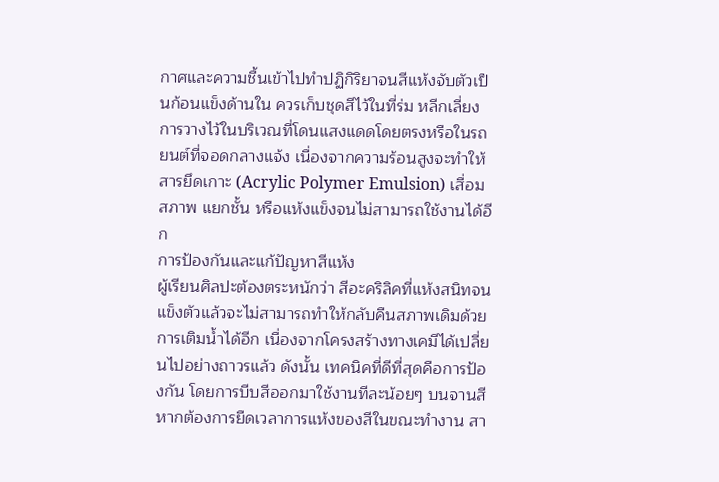กาศและความชื้นเข้าไปทำปฏิกิริยาจนสีแห้งจับตัวเป็นก้อนแข็งด้านใน ควรเก็บชุดสีไว้ในที่ร่ม หลีกเลี่ยงการวางไว้ในบริเวณที่โดนแสงแดดโดยตรงหรือในรถยนต์ที่จอดกลางแจ้ง เนื่องจากความร้อนสูงจะทำให้สารยึดเกาะ (Acrylic Polymer Emulsion) เสื่อมสภาพ แยกชั้น หรือแห้งแข็งจนไม่สามารถใช้งานได้อีก
การป้องกันและแก้ปัญหาสีแห้ง
ผู้เรียนศิลปะต้องตระหนักว่า สีอะคริลิคที่แห้งสนิทจนแข็งตัวแล้วจะไม่สามารถทำให้กลับคืนสภาพเดิมด้วยการเติมน้ำได้อีก เนื่องจากโครงสร้างทางเคมีได้เปลี่ยนไปอย่างถาวรแล้ว ดังนั้น เทคนิคที่ดีที่สุดคือการป้องกัน โดยการบีบสีออกมาใช้งานทีละน้อยๆ บนจานสี หากต้องการยืดเวลาการแห้งของสีในขณะทำงาน สา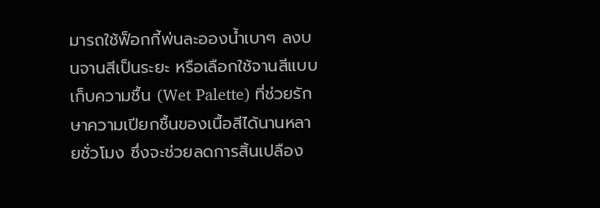มารถใช้ฟ็อกกี้พ่นละอองน้ำเบาๆ ลงบนจานสีเป็นระยะ หรือเลือกใช้จานสีแบบเก็บความชื้น (Wet Palette) ที่ช่วยรักษาความเปียกชื้นของเนื้อสีได้นานหลายชั่วโมง ซึ่งจะช่วยลดการสิ้นเปลือง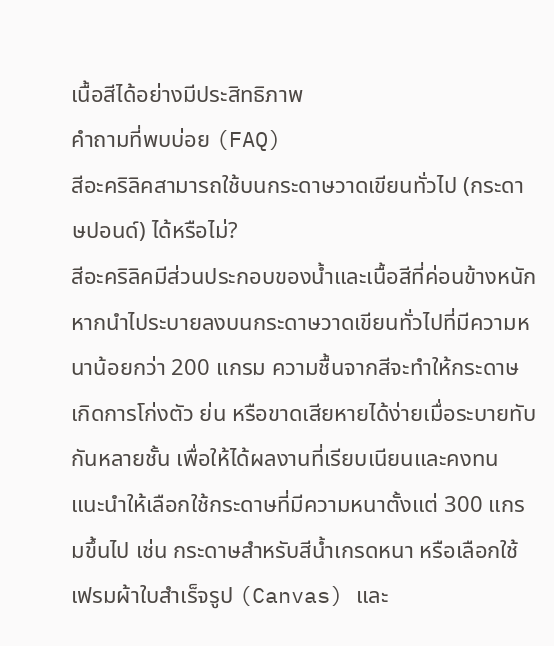เนื้อสีได้อย่างมีประสิทธิภาพ
คำถามที่พบบ่อย (FAQ)
สีอะคริลิคสามารถใช้บนกระดาษวาดเขียนทั่วไป (กระดาษปอนด์) ได้หรือไม่?
สีอะคริลิคมีส่วนประกอบของน้ำและเนื้อสีที่ค่อนข้างหนัก หากนำไประบายลงบนกระดาษวาดเขียนทั่วไปที่มีความหนาน้อยกว่า 200 แกรม ความชื้นจากสีจะทำให้กระดาษเกิดการโก่งตัว ย่น หรือขาดเสียหายได้ง่ายเมื่อระบายทับกันหลายชั้น เพื่อให้ได้ผลงานที่เรียบเนียนและคงทน แนะนำให้เลือกใช้กระดาษที่มีความหนาตั้งแต่ 300 แกรมขึ้นไป เช่น กระดาษสำหรับสีน้ำเกรดหนา หรือเลือกใช้เฟรมผ้าใบสำเร็จรูป (Canvas) และ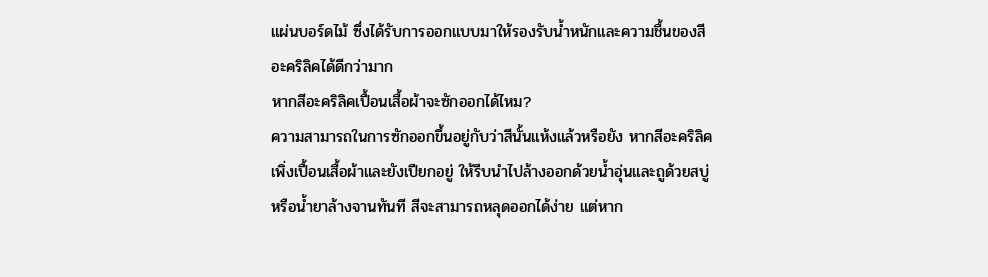แผ่นบอร์ดไม้ ซึ่งได้รับการออกแบบมาให้รองรับน้ำหนักและความชื้นของสีอะคริลิคได้ดีกว่ามาก
หากสีอะคริลิคเปื้อนเสื้อผ้าจะซักออกได้ไหม?
ความสามารถในการซักออกขึ้นอยู่กับว่าสีนั้นแห้งแล้วหรือยัง หากสีอะคริลิคเพิ่งเปื้อนเสื้อผ้าและยังเปียกอยู่ ให้รีบนำไปล้างออกด้วยน้ำอุ่นและถูด้วยสบู่หรือน้ำยาล้างจานทันที สีจะสามารถหลุดออกได้ง่าย แต่หาก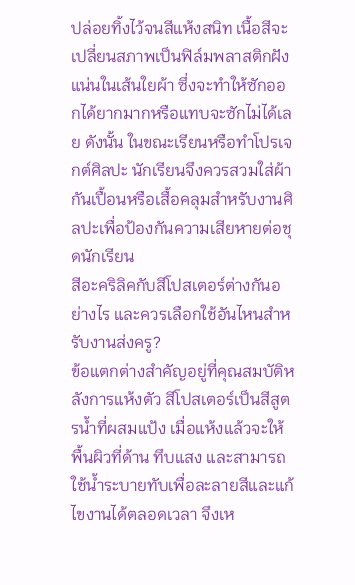ปล่อยทิ้งไว้จนสีแห้งสนิท เนื้อสีจะเปลี่ยนสภาพเป็นฟิล์มพลาสติกฝังแน่นในเส้นใยผ้า ซึ่งจะทำให้ซักออกได้ยากมากหรือแทบจะซักไม่ได้เลย ดังนั้น ในขณะเรียนหรือทำโปรเจกต์ศิลปะ นักเรียนจึงควรสวมใส่ผ้ากันเปื้อนหรือเสื้อคลุมสำหรับงานศิลปะเพื่อป้องกันความเสียหายต่อชุดนักเรียน
สีอะคริลิคกับสีโปสเตอร์ต่างกันอย่างไร และควรเลือกใช้อันไหนสำหรับงานส่งครู?
ข้อแตกต่างสำคัญอยู่ที่คุณสมบัติหลังการแห้งตัว สีโปสเตอร์เป็นสีสูตรน้ำที่ผสมแป้ง เมื่อแห้งแล้วจะให้พื้นผิวที่ด้าน ทึบแสง และสามารถใช้น้ำระบายทับเพื่อละลายสีและแก้ไขงานได้ตลอดเวลา จึงเห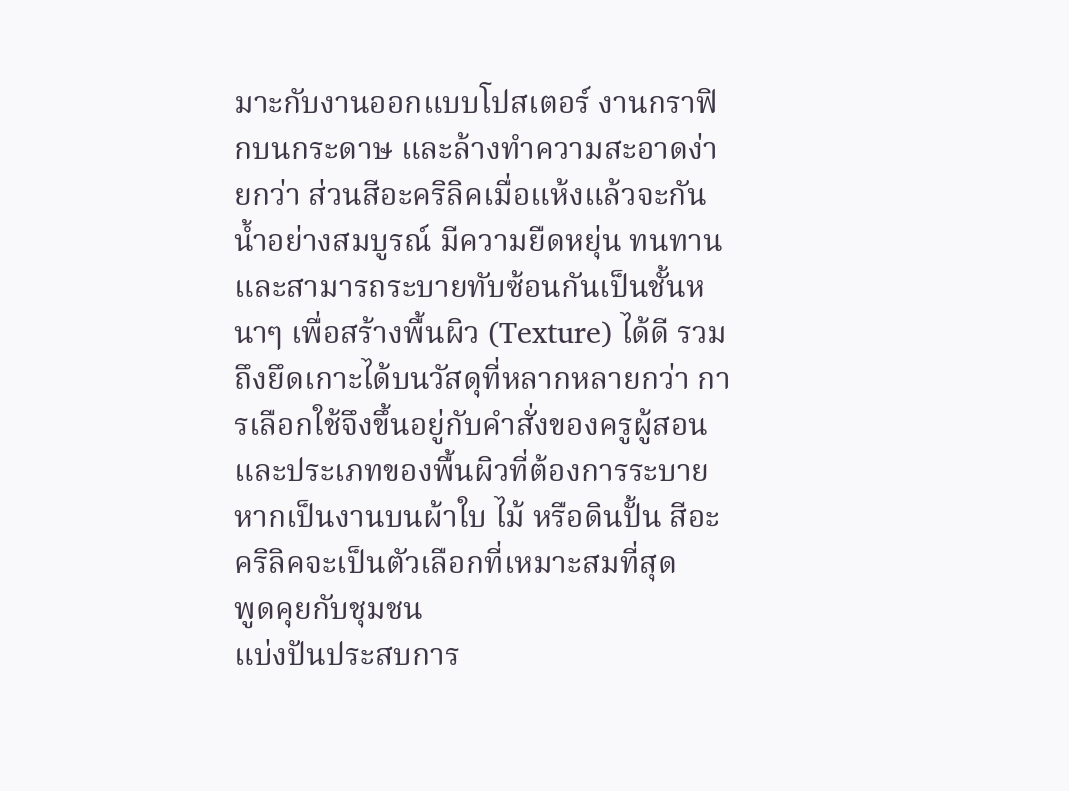มาะกับงานออกแบบโปสเตอร์ งานกราฟิกบนกระดาษ และล้างทำความสะอาดง่ายกว่า ส่วนสีอะคริลิคเมื่อแห้งแล้วจะกันน้ำอย่างสมบูรณ์ มีความยืดหยุ่น ทนทาน และสามารถระบายทับซ้อนกันเป็นชั้นหนาๆ เพื่อสร้างพื้นผิว (Texture) ได้ดี รวมถึงยึดเกาะได้บนวัสดุที่หลากหลายกว่า การเลือกใช้จึงขึ้นอยู่กับคำสั่งของครูผู้สอนและประเภทของพื้นผิวที่ต้องการระบาย หากเป็นงานบนผ้าใบ ไม้ หรือดินปั้น สีอะคริลิคจะเป็นตัวเลือกที่เหมาะสมที่สุด
พูดคุยกับชุมชน
แบ่งปันประสบการ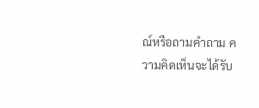ณ์หรือถามคำถาม ความคิดเห็นจะได้รับ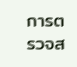การตรวจส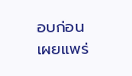อบก่อนเผยแพร่